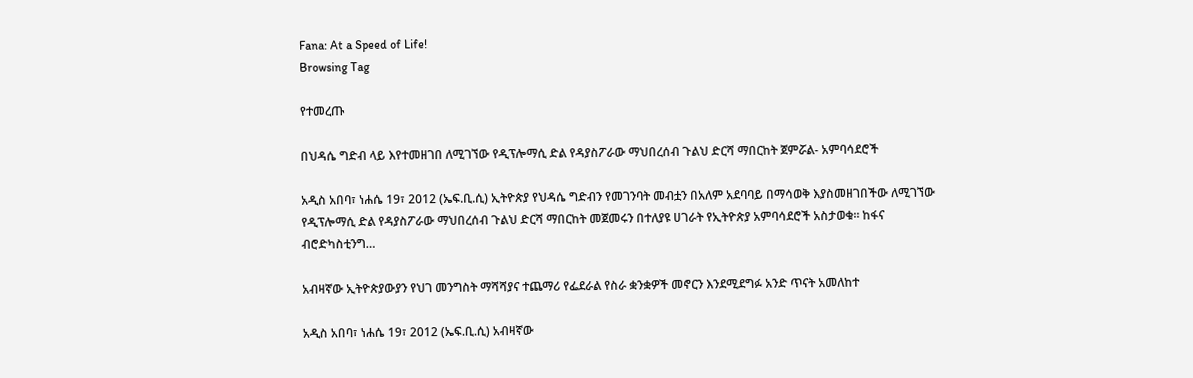Fana: At a Speed of Life!
Browsing Tag

የተመረጡ

በህዳሴ ግድብ ላይ እየተመዘገበ ለሚገኘው የዲፕሎማሲ ድል የዳያስፖራው ማህበረሰብ ጉልህ ድርሻ ማበርከት ጀምሯል- አምባሳደሮች

አዲስ አበባ፣ ነሐሴ 19፣ 2012 (ኤፍ.ቢ.ሲ) ኢትዮጵያ የህዳሴ ግድብን የመገንባት መብቷን በአለም አደባባይ በማሳወቅ እያስመዘገበችው ለሚገኘው የዲፕሎማሲ ድል የዳያስፖራው ማህበረሰብ ጉልህ ድርሻ ማበርከት መጀመሩን በተለያዩ ሀገራት የኢትዮጵያ አምባሳደሮች አስታወቁ። ከፋና ብሮድካስቲንግ…

አብዛኛው ኢትዮጵያውያን የህገ መንግስት ማሻሻያና ተጨማሪ የፌደራል የስራ ቋንቋዎች መኖርን እንደሚደግፉ አንድ ጥናት አመለከተ

አዲስ አበባ፣ ነሐሴ 19፣ 2012 (ኤፍ.ቢ.ሲ) አብዛኛው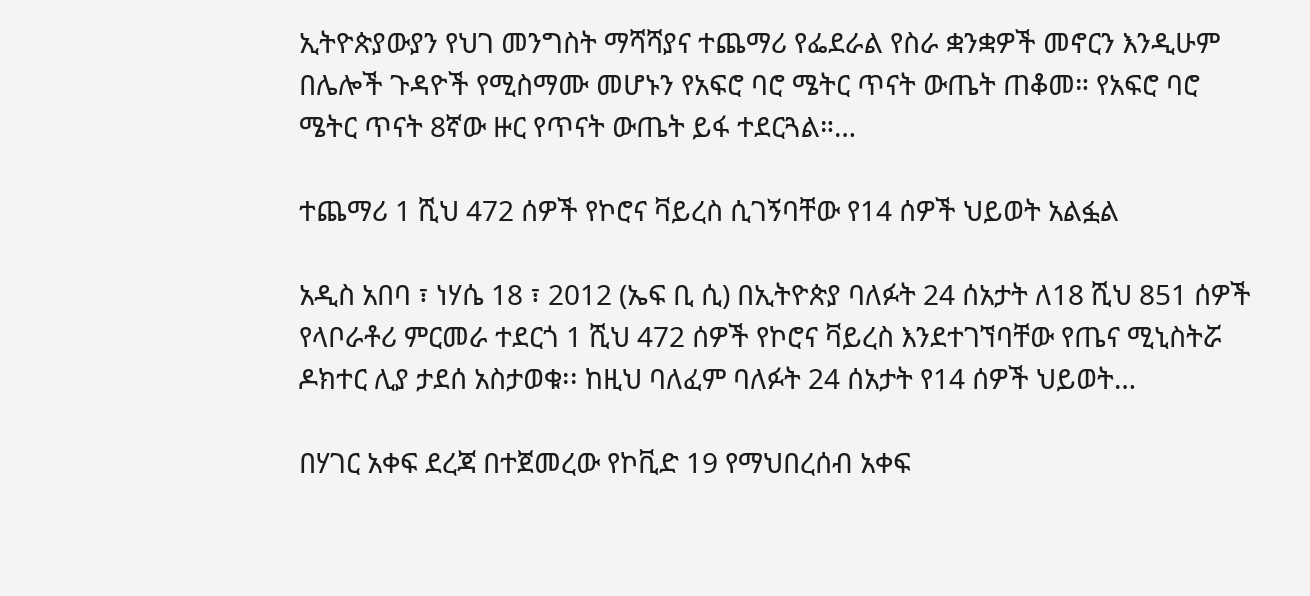ኢትዮጵያውያን የህገ መንግስት ማሻሻያና ተጨማሪ የፌደራል የስራ ቋንቋዎች መኖርን እንዲሁም በሌሎች ጉዳዮች የሚስማሙ መሆኑን የአፍሮ ባሮ ሜትር ጥናት ውጤት ጠቆመ። የአፍሮ ባሮ ሜትር ጥናት 8ኛው ዙር የጥናት ውጤት ይፋ ተደርጓል።…

ተጨማሪ 1 ሺህ 472 ሰዎች የኮሮና ቫይረስ ሲገኝባቸው የ14 ሰዎች ህይወት አልፏል

አዲስ አበባ ፣ ነሃሴ 18 ፣ 2012 (ኤፍ ቢ ሲ) በኢትዮጵያ ባለፉት 24 ሰአታት ለ18 ሺህ 851 ሰዎች የላቦራቶሪ ምርመራ ተደርጎ 1 ሺህ 472 ሰዎች የኮሮና ቫይረስ እንደተገኘባቸው የጤና ሚኒስትሯ ዶክተር ሊያ ታደሰ አስታወቁ፡፡ ከዚህ ባለፈም ባለፉት 24 ሰአታት የ14 ሰዎች ህይወት…

በሃገር አቀፍ ደረጃ በተጀመረው የኮቪድ 19 የማህበረሰብ አቀፍ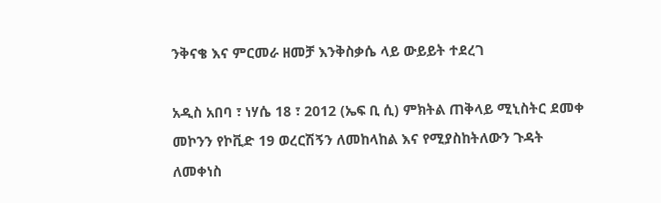ንቅናቄ እና ምርመራ ዘመቻ እንቅስቃሴ ላይ ውይይት ተደረገ

አዲስ አበባ ፣ ነሃሴ 18 ፣ 2012 (ኤፍ ቢ ሲ) ምክትል ጠቅላይ ሚኒስትር ደመቀ መኮንን የኮቪድ 19 ወረርሽኝን ለመከላከል እና የሚያስከትለውን ጉዳት ለመቀነስ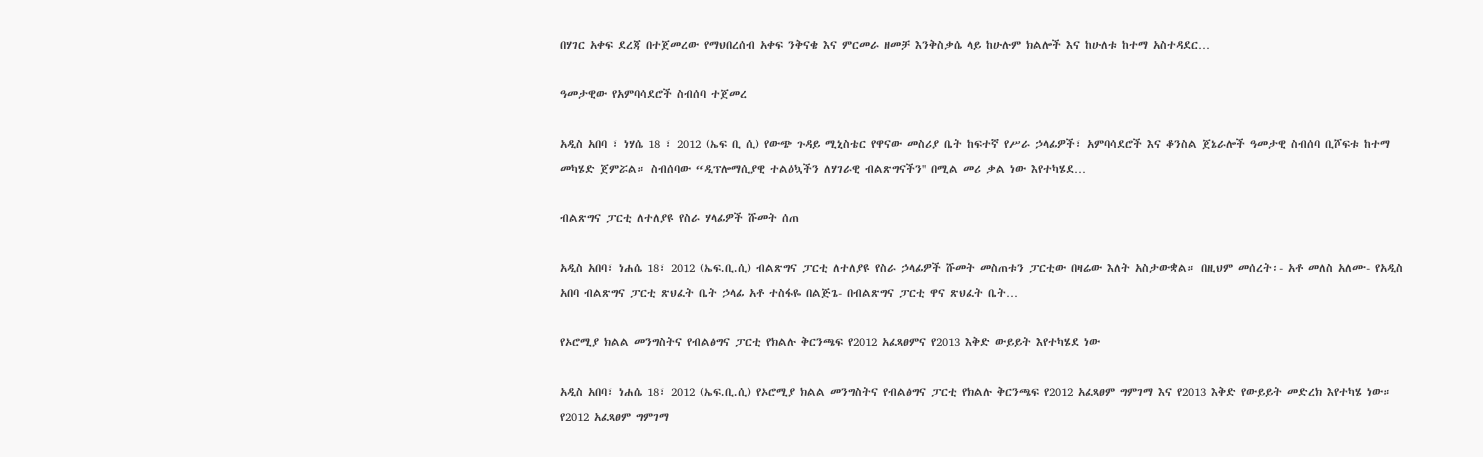በሃገር አቀፍ ደረጃ በተጀመረው የማህበረሰብ አቀፍ ንቅናቄ እና ምርመራ ዘመቻ እንቅስቃሴ ላይ ከሁሉም ክልሎች እና ከሁለቱ ከተማ አስተዳደር…

ዓመታዊው የአምባሳደሮች ስብሰባ ተጀመረ

አዲስ አበባ ፣ ነሃሴ 18 ፣ 2012 (ኤፍ ቢ ሲ) የውጭ ጉዳይ ሚኒስቴር የዋናው መስሪያ ቤት ከፍተኛ የሥራ ኃላፊዎች፣ አምባሳደሮች እና ቆንስል ጀኔራሎች ዓመታዊ ስብሰባ ቢሾፍቱ ከተማ መካሄድ ጀምሯል። ስብሰባው “ዲፕሎማሲያዊ ተልዕኳችን ለሃገራዊ ብልጽግናችን'' በሚል መሪ ቃል ነው እየተካሄደ…

ብልጽግና ፓርቲ ለተለያዩ የስራ ሃላፊዎች ሹመት ሰጠ

አዲስ አበባ፣ ነሐሴ 18፣ 2012 (ኤፍ.ቢ.ሲ) ብልጽግና ፓርቲ ለተለያዩ የስራ ኃላፊዎች ሹመት መስጠቱን ፓርቲው በዛሬው እለት አስታውቋል። በዚህም መሰረት፡- አቶ መለስ አለሙ- የአዲስ አበባ ብልጽግና ፓርቲ ጽህፈት ቤት ኃላፊ አቶ ተስፋዬ በልጅጌ- በብልጽግና ፓርቲ ዋና ጽህፈት ቤት…

የኦሮሚያ ክልል መንግስትና የብልፅግና ፓርቲ የክልሉ ቅርንጫፍ የ2012 አፈጻፀምና የ2013 እቅድ ውይይት እየተካሄደ ነው

አዲስ አበባ፣ ነሐሴ 18፣ 2012 (ኤፍ.ቢ.ሲ) የኦሮሚያ ክልል መንግስትና የብልፅግና ፓርቲ የክልሉ ቅርንጫፍ የ2012 አፈጻፀም ግምገማ እና የ2013 እቅድ የውይይት መድረክ እየተካሄ ነው። የ2012 አፈጻፀም ግምገማ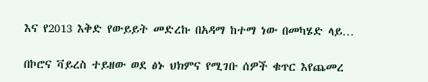እና የ2013 እቅድ የውይይት መድረኩ በአዳማ ከተማ ነው በመካሄድ ላይ…

በኮሮና ቫይረስ ተይዘው ወደ ፅኑ ህክምና የሚገቡ ሰዎች ቁጥር እየጨመረ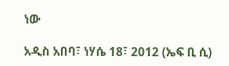ነው

አዲስ አበባ፣ ነሃሴ 18፣ 2012 (ኤፍ ቢ ሲ)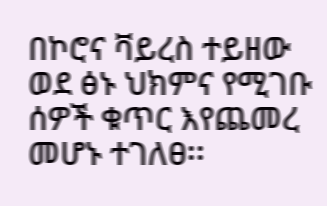በኮሮና ቫይረስ ተይዘው ወደ ፅኑ ህክምና የሚገቡ ሰዎች ቁጥር እየጨመረ መሆኑ ተገለፀ፡፡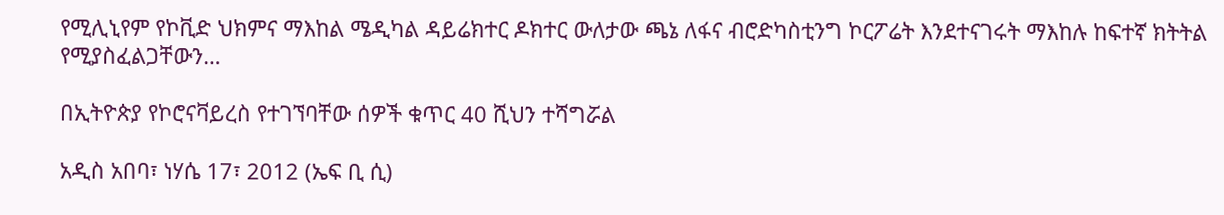የሚሊኒየም የኮቪድ ህክምና ማእከል ሜዲካል ዳይሬክተር ዶክተር ውለታው ጫኔ ለፋና ብሮድካስቲንግ ኮርፖሬት እንደተናገሩት ማእከሉ ከፍተኛ ክትትል የሚያስፈልጋቸውን…

በኢትዮጵያ የኮሮናቫይረስ የተገኘባቸው ሰዎች ቁጥር 40 ሺህን ተሻግሯል

አዲስ አበባ፣ ነሃሴ 17፣ 2012 (ኤፍ ቢ ሲ)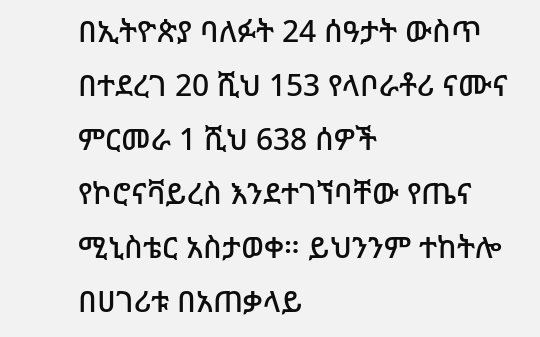በኢትዮጵያ ባለፉት 24 ሰዓታት ውስጥ በተደረገ 20 ሺህ 153 የላቦራቶሪ ናሙና ምርመራ 1 ሺህ 638 ሰዎች የኮሮናቫይረስ እንደተገኘባቸው የጤና ሚኒስቴር አስታወቀ። ይህንንም ተከትሎ በሀገሪቱ በአጠቃላይ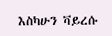እስካሁን ቫይረሱ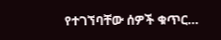የተገኘባቸው ሰዎች ቁጥር…